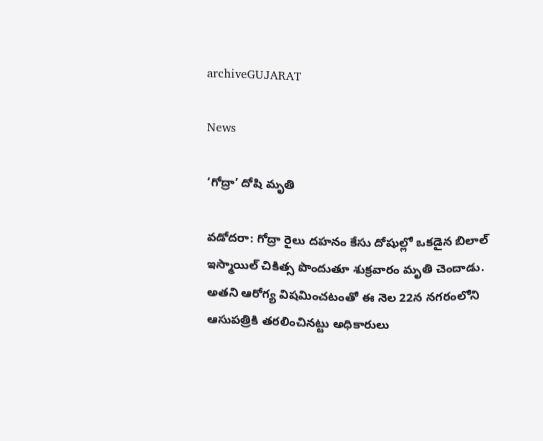archiveGUJARAT

News

‘గోద్రా’ దోషి మృతి

వడోదరా: గోద్రా రైలు దహనం కేసు దోషుల్లో ఒకడైన బిలాల్ ఇస్మాయిల్ చికిత్స పొందుతూ శుక్రవారం మృతి చెందాడు. అతని ఆరోగ్య విషమించటంతో ఈ నెల‌ 22న నగరంలోని ఆసుపత్రికి తరలించినట్టు అధికారులు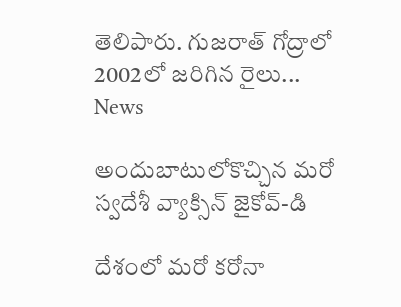తెలిపారు. గుజరాత్ గోద్రాలో 2002లో జరిగిన రైలు...
News

అందుబాటులోకొచ్చిన మరో స్వదేశీ వ్యాక్సిన్ జైకోవ్‌-డి

దేశంలో మరో కరోనా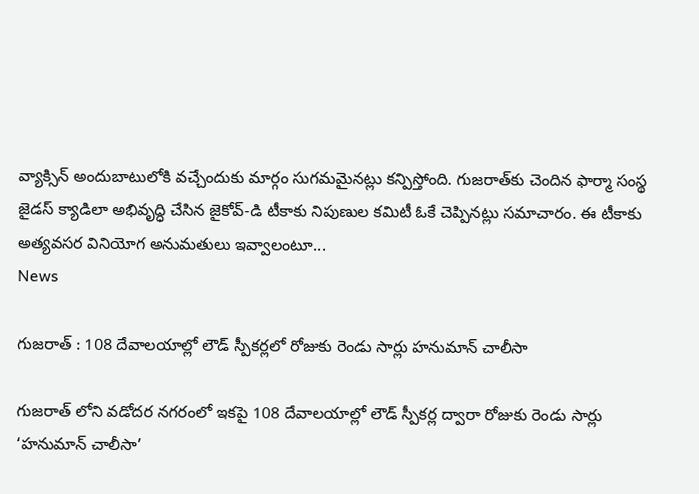వ్యాక్సిన్‌ అందుబాటులోకి వచ్చేందుకు మార్గం సుగమమైనట్లు కన్పిస్తోంది. గుజరాత్‌కు చెందిన ఫార్మా సంస్థ జైడస్‌ క్యాడిలా అభివృద్ధి చేసిన జైకోవ్‌-డి టీకాకు నిపుణుల కమిటీ ఓకే చెప్పినట్లు సమాచారం. ఈ టీకాకు అత్యవసర వినియోగ అనుమతులు ఇవ్వాలంటూ...
News

గుజరాత్ : 108 దేవాలయాల్లో లౌడ్ స్పీకర్లలో రోజుకు రెండు సార్లు హనుమాన్ చాలీసా

గుజరాత్ లోని వడోదర నగరంలో ఇకపై 108 దేవాలయాల్లో లౌడ్ స్పీకర్ల ద్వారా రోజుకు రెండు సార్లు ‘హనుమాన్ చాలీసా’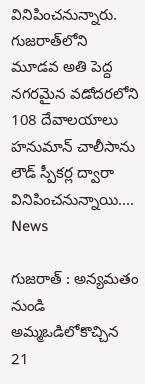వినిపించనున్నారు. గుజరాత్‌లోని మూడవ అతి పెద్ద నగరమైన వడోదరలోని 108 దేవాలయాలు హనుమాన్ చాలీసాను లౌడ్ స్పీకర్ల ద్వారా వినిపించనున్నాయి....
News

గుజ‌రాత్ : అన్యమతం నుండి అమ్మఒడిలోకొచ్చిన 21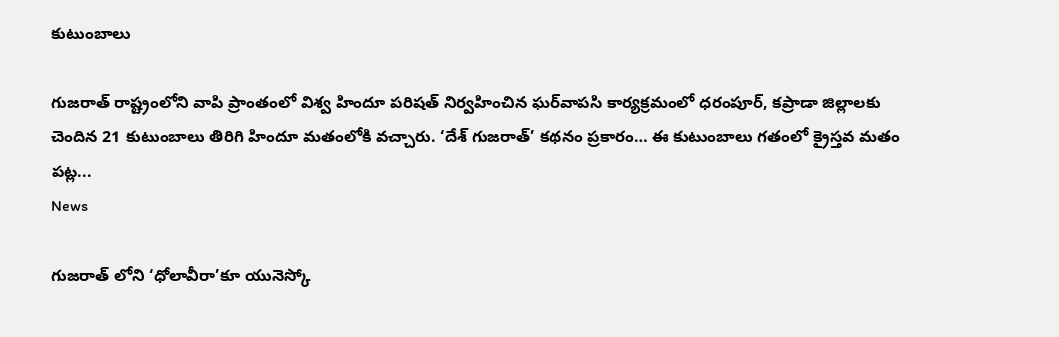కుటుంబాలు

గుజ‌రాత్ రాష్ట్రంలోని వాపి ప్రాంతంలో విశ్వ హిందూ పరిషత్ నిర్వహించిన ఘ‌ర్‌వాప‌సి కార్యక్రమంలో ధరంపూర్, కప్రాడా జిల్లాల‌కు చెందిన 21 కుటుంబాలు తిరిగి హిందూ మతంలోకి వచ్చారు. ‘దేశ్ గుజరాత్’ కథనం ప్రకారం… ఈ కుటుంబాలు గ‌తంలో క్రైస్తవ మతం పట్ల...
News

గుజరాత్ లోని ‘ధోలావీరా’కూ యునెస్కో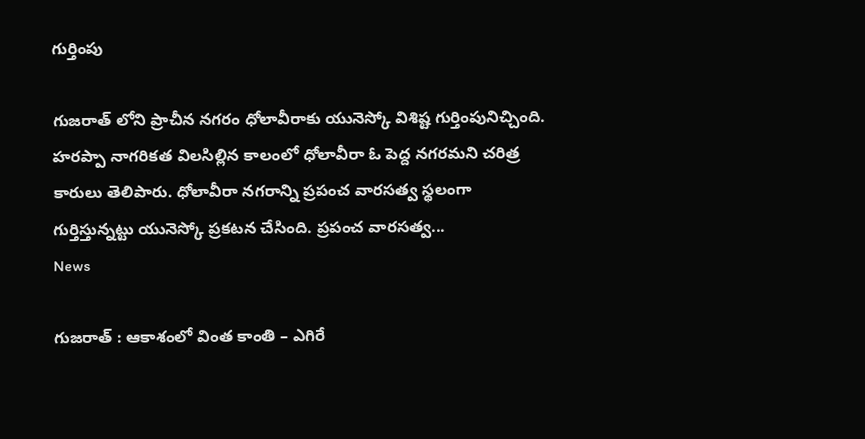గుర్తింపు

గుజరాత్ లోని ప్రాచీన నగరం ధోలావీరాకు యునెస్కో విశిష్ట గుర్తింపునిచ్చింది. హరప్పా నాగరికత విలసిల్లిన కాలంలో ధోలావీరా ఓ పెద్ద నగరమని చరిత్ర కారులు తెలిపారు. ధోలావీరా నగరాన్ని ప్రపంచ వారసత్వ స్థలంగా గుర్తిస్తున్నట్టు యునెస్కో ప్రకటన చేసింది. ప్రపంచ వారసత్వ...
News

గుజరాత్ : ఆకాశంలో వింత కాంతి – ఎగిరే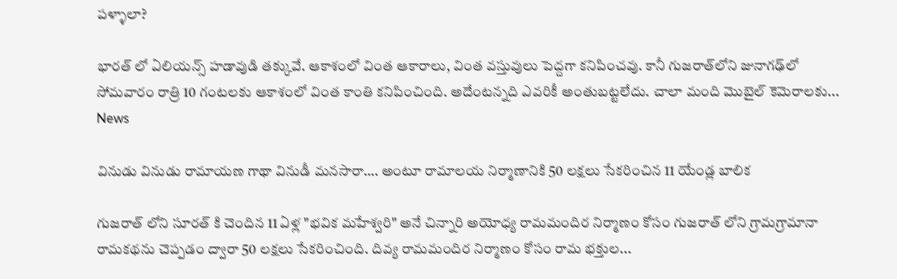పళ్ళాలా?

భారత్ ‌లో ఏలియన్స్ హడావుడి తక్కువే. ఆకాశంలో వింత ఆకారాలు, వింత వస్తువులు పెద్దగా కనిపించవు. కానీ గుజరాత్‌లోని జునాగఢ్‌లో సోమవారం రాత్రి 10 గంటలకు ఆకాశంలో వింత కాంతి కనిపించింది. అదేంటన్నది ఎవరికీ అంతుబట్టలేదు. చాలా మంది మొబైల్ కెమెరాలకు...
News

వినుడు వినుడు రామాయణ గాథా వినుడీ మనసారా…. అంటూ రామాలయ నిర్మాణానికి 50 లక్షలు సేకరించిన 11 యేండ్ల బాలిక

గుజరాత్ లోని సూరత్ కి చెందిన 11 ఏళ్ల "భవిక మహేశ్వరి" అనే చిన్నారి అయోధ్య రామమందిర నిర్మాణం కోసం గుజరాత్ లోని గ్రామగ్రామానా రామకథను చెప్పడం ద్వారా 50 లక్షలు సేకరించింది. దివ్య రామమందిర నిర్మాణం కోసం రామ భక్తుల...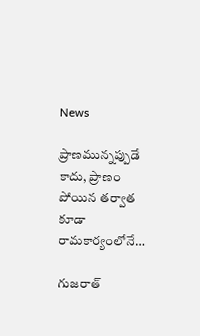News

ప్రాణమున్నప్పుడే కాదు, ప్రాణం పోయిన తర్వాత కూడా రామకార్యంలోనే…

గుజరాత్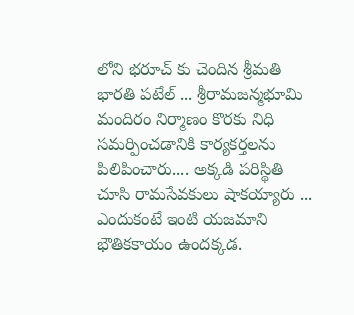లోని భరూచ్ కు చెందిన శ్రీమతి భారతి పటేల్ ... శ్రీరామజన్మభూమి మందిరం నిర్మాణం కొరకు నిధి సమర్పించడానికి కార్యకర్తలను పిలిపించారు.... అక్కడి పరిస్థితి చూసి రామసేవకులు షాకయ్యారు ... ఎందుకంటే ఇంటి యజమాని భౌతికకాయం ఉందక్కడ.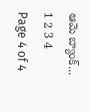ఆమె బ్యాంక్...
1 2 3 4
Page 4 of 4